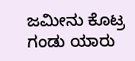ಜಮೀನು ಕೊಟ್ರ ಗಂಡು ಯಾರು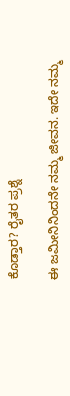ಕೊಡ್ತಾರ? ರೈತರ ಪ್ರಶ್ನೆ

ಈ ಜಮೀನಿನಿಂದನೇ ನಮ್ಮ ಜೀವನ. ಇದೇ ನಮ್ಮ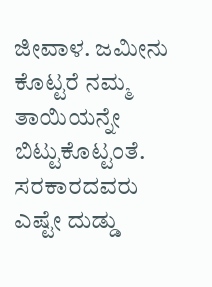ಜೀವಾಳ. ಜಮೀನು ಕೊಟ್ಟರೆ ನಮ್ಮ ತಾಯಿಯನ್ನೇ ಬಿಟ್ಟುಕೊಟ್ಟಂತೆ. ಸರಕಾರದವರು ಎಷ್ಟೇ ದುಡ್ಡು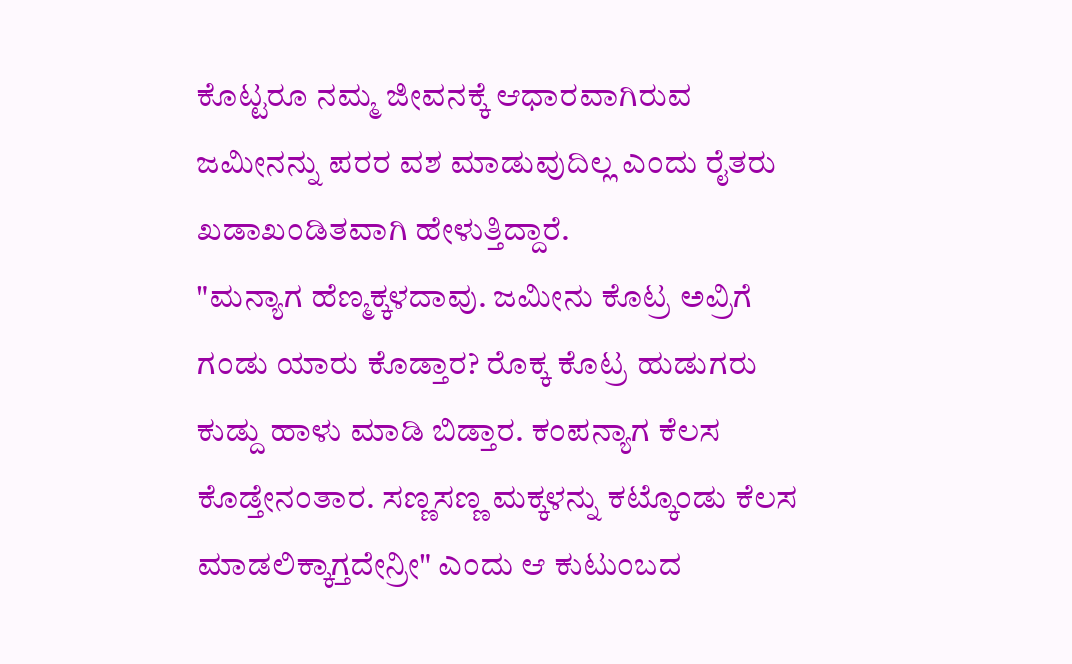ಕೊಟ್ಟರೂ ನಮ್ಮ ಜೀವನಕ್ಕೆ ಆಧಾರವಾಗಿರುವ ಜಮೀನನ್ನು ಪರರ ವಶ ಮಾಡುವುದಿಲ್ಲ ಎಂದು ರೈತರು ಖಡಾಖಂಡಿತವಾಗಿ ಹೇಳುತ್ತಿದ್ದಾರೆ.
"ಮನ್ಯಾಗ ಹೆಣ್ಮಕ್ಕಳದಾವು. ಜಮೀನು ಕೊಟ್ರ ಅವ್ರಿಗೆ ಗಂಡು ಯಾರು ಕೊಡ್ತಾರ? ರೊಕ್ಕ ಕೊಟ್ರ ಹುಡುಗರು ಕುಡ್ದು ಹಾಳು ಮಾಡಿ ಬಿಡ್ತಾರ. ಕಂಪನ್ಯಾಗ ಕೆಲಸ ಕೊಡ್ತೇನಂತಾರ. ಸಣ್ಣಸಣ್ಣ ಮಕ್ಕಳನ್ನು ಕಟ್ಕೊಂಡು ಕೆಲಸ ಮಾಡಲಿಕ್ಕಾಗ್ತದೇನ್ರೀ" ಎಂದು ಆ ಕುಟುಂಬದ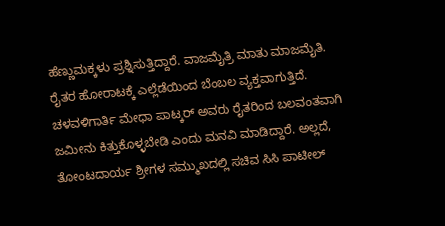ಹೆಣ್ಣುಮಕ್ಕಳು ಪ್ರಶ್ನಿಸುತ್ತಿದ್ದಾರೆ. ವಾಜಮೈತ್ರಿ ಮಾತು ಮಾಜಮೈತಿ.
ರೈತರ ಹೋರಾಟಕ್ಕೆ ಎಲ್ಲೆಡೆಯಿಂದ ಬೆಂಬಲ ವ್ಯಕ್ತವಾಗುತ್ತಿದೆ. ಚಳವಳಿಗಾರ್ತಿ ಮೇಧಾ ಪಾಟ್ಕರ್ ಅವರು ರೈತರಿಂದ ಬಲವಂತವಾಗಿ ಜಮೀನು ಕಿತ್ತುಕೊಳ್ಳಬೇಡಿ ಎಂದು ಮನವಿ ಮಾಡಿದ್ದಾರೆ. ಅಲ್ಲದೆ, ತೋಂಟದಾರ್ಯ ಶ್ರೀಗಳ ಸಮ್ಮುಖದಲ್ಲಿ ಸಚಿವ ಸಿಸಿ ಪಾಟೀಲ್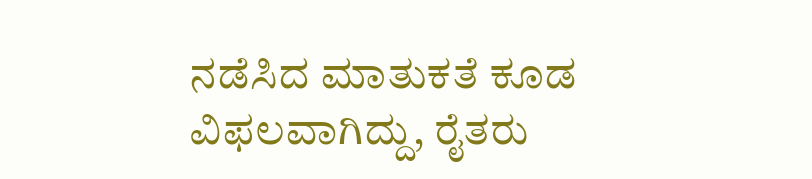ನಡೆಸಿದ ಮಾತುಕತೆ ಕೂಡ ವಿಫಲವಾಗಿದ್ದು, ರೈತರು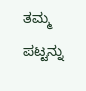ತಮ್ಮ ಪಟ್ಟನ್ನು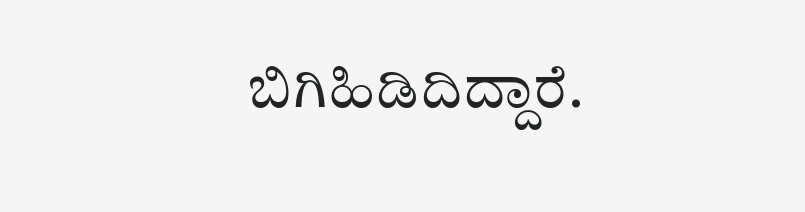ಬಿಗಿಹಿಡಿದಿದ್ದಾರೆ.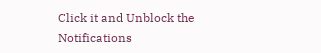Click it and Unblock the Notifications